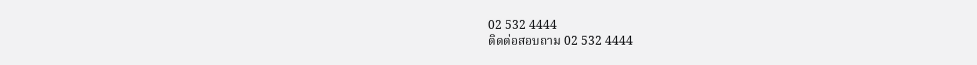02 532 4444
ติดต่อสอบถาม 02 532 4444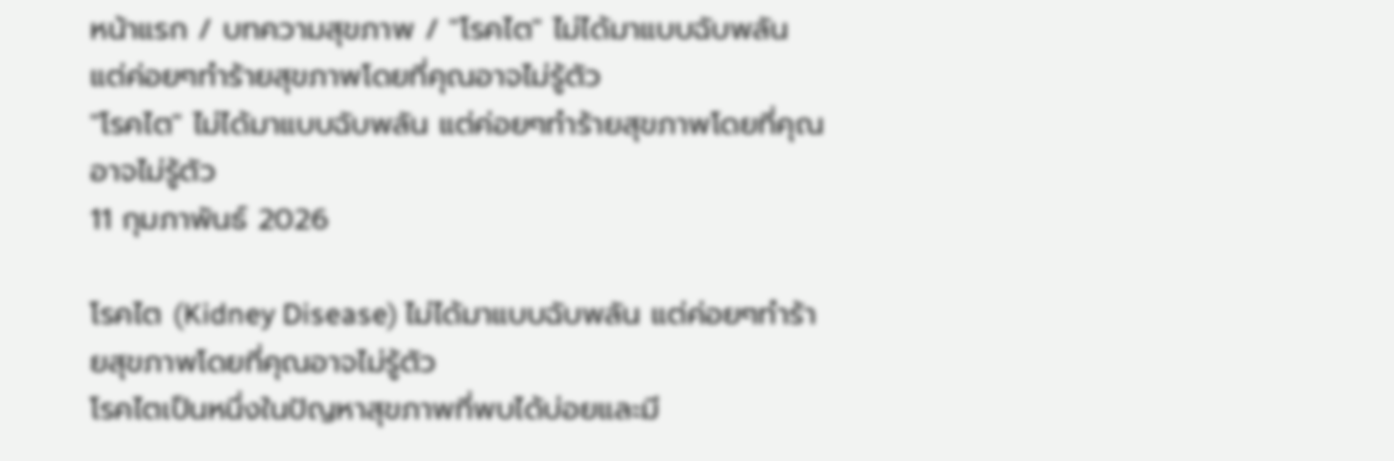หน้าแรก / บทความสุขภาพ / "โรคไต" ไม่ได้มาแบบฉับพลัน แต่ค่อยๆทำร้ายสุขภาพโดยที่คุณอาจไม่รู้ตัว
"โรคไต" ไม่ได้มาแบบฉับพลัน แต่ค่อยๆทำร้ายสุขภาพโดยที่คุณอาจไม่รู้ตัว
11 กุมภาพันธ์ 2026

โรคไต (Kidney Disease) ไม่ได้มาแบบฉับพลัน แต่ค่อยๆทำร้ายสุขภาพโดยที่คุณอาจไม่รู้ตัว
โรคไตเป็นหนึ่งในปัญหาสุขภาพที่พบได้บ่อยและมี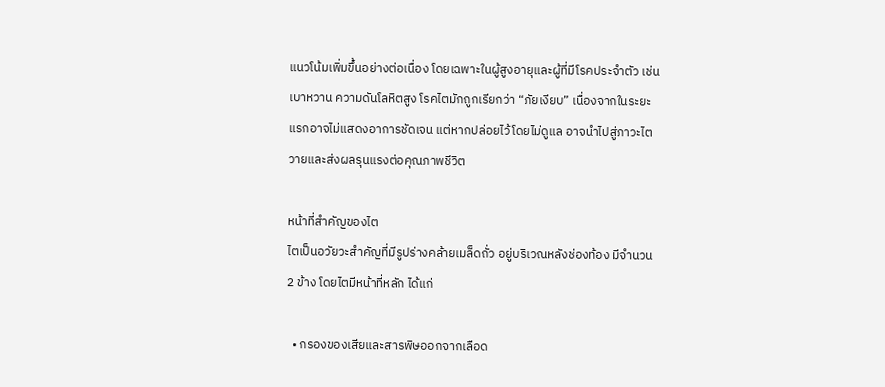แนวโน้มเพิ่มขึ้นอย่างต่อเนื่อง โดยเฉพาะในผู้สูงอายุและผู้ที่มีโรคประจำตัว เช่น เบาหวาน ความดันโลหิตสูง โรคไตมักถูกเรียกว่า “ภัยเงียบ” เนื่องจากในระยะแรกอาจไม่แสดงอาการชัดเจน แต่หากปล่อยไว้โดยไม่ดูแล อาจนำไปสู่ภาวะไตวายและส่งผลรุนแรงต่อคุณภาพชีวิต

หน้าที่สำคัญของไต
ไตเป็นอวัยวะสำคัญที่มีรูปร่างคล้ายเมล็ดถั่ว อยู่บริเวณหลังช่องท้อง มีจำนวน 2 ข้าง โดยไตมีหน้าที่หลัก ได้แก่

  • กรองของเสียและสารพิษออกจากเลือด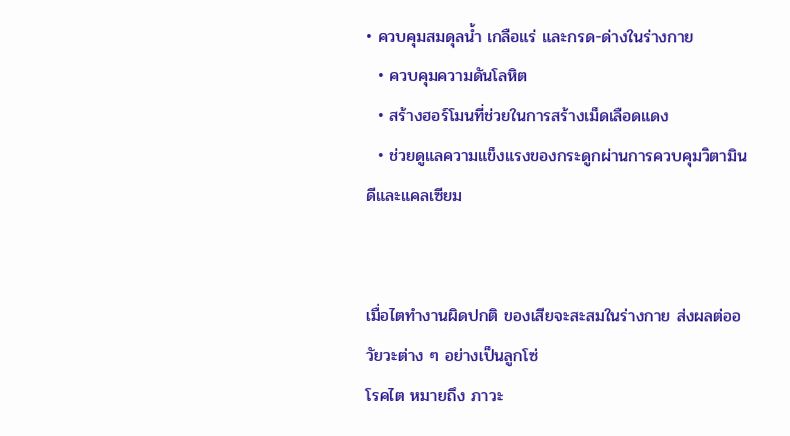• ควบคุมสมดุลน้ำ เกลือแร่ และกรด-ด่างในร่างกาย
  • ควบคุมความดันโลหิต
  • สร้างฮอร์โมนที่ช่วยในการสร้างเม็ดเลือดแดง
  • ช่วยดูแลความแข็งแรงของกระดูกผ่านการควบคุมวิตามินดีและแคลเซียม


เมื่อไตทำงานผิดปกติ ของเสียจะสะสมในร่างกาย ส่งผลต่ออวัยวะต่าง ๆ อย่างเป็นลูกโซ่
โรคไต หมายถึง ภาวะ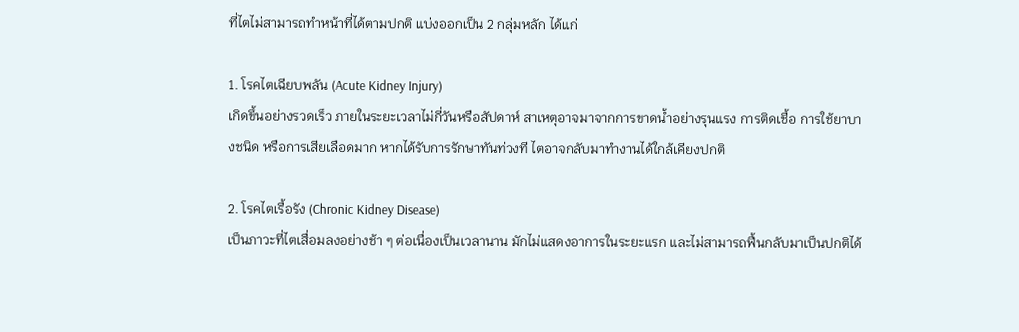ที่ไตไม่สามารถทำหน้าที่ได้ตามปกติ แบ่งออกเป็น 2 กลุ่มหลัก ได้แก่

1. โรคไตเฉียบพลัน (Acute Kidney Injury)
เกิดขึ้นอย่างรวดเร็ว ภายในระยะเวลาไม่กี่วันหรือสัปดาห์ สาเหตุอาจมาจากการขาดน้ำอย่างรุนแรง การติดเชื้อ การใช้ยาบางชนิด หรือการเสียเลือดมาก หากได้รับการรักษาทันท่วงที ไตอาจกลับมาทำงานได้ใกล้เคียงปกติ

2. โรคไตเรื้อรัง (Chronic Kidney Disease)
เป็นภาวะที่ไตเสื่อมลงอย่างช้า ๆ ต่อเนื่องเป็นเวลานาน มักไม่แสดงอาการในระยะแรก และไม่สามารถฟื้นกลับมาเป็นปกติได้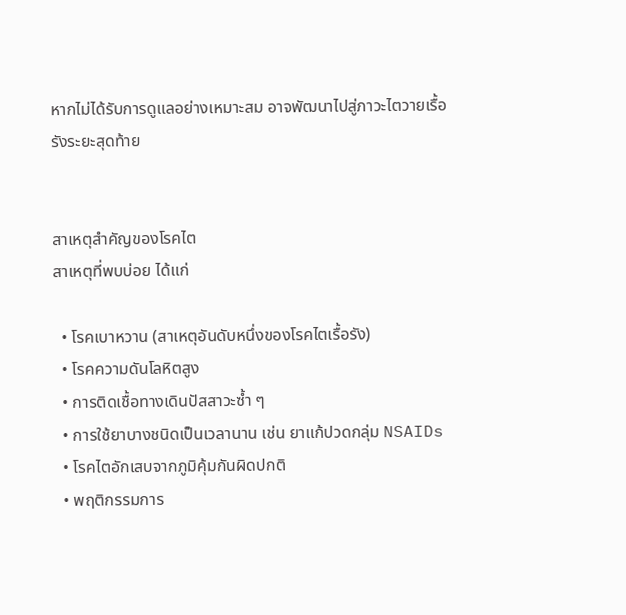หากไม่ได้รับการดูแลอย่างเหมาะสม อาจพัฒนาไปสู่ภาวะไตวายเรื้อรังระยะสุดท้าย


สาเหตุสำคัญของโรคไต
สาเหตุที่พบบ่อย ได้แก่

  • โรคเบาหวาน (สาเหตุอันดับหนึ่งของโรคไตเรื้อรัง)
  • โรคความดันโลหิตสูง
  • การติดเชื้อทางเดินปัสสาวะซ้ำ ๆ
  • การใช้ยาบางชนิดเป็นเวลานาน เช่น ยาแก้ปวดกลุ่ม NSAIDs
  • โรคไตอักเสบจากภูมิคุ้มกันผิดปกติ
  • พฤติกรรมการ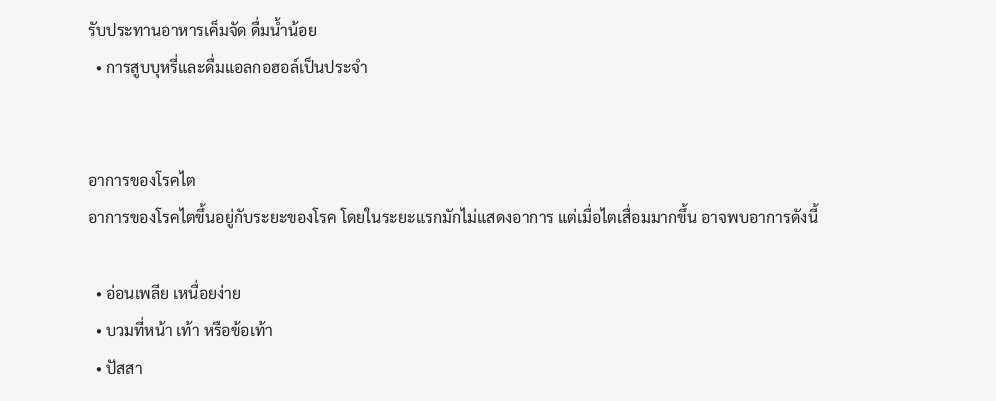รับประทานอาหารเค็มจัด ดื่มน้ำน้อย
  • การสูบบุหรี่และดื่มแอลกอฮอล์เป็นประจำ


อาการของโรคไต
อาการของโรคไตขึ้นอยู่กับระยะของโรค โดยในระยะแรกมักไม่แสดงอาการ แต่เมื่อไตเสื่อมมากขึ้น อาจพบอาการดังนี้

  • อ่อนเพลีย เหนื่อยง่าย
  • บวมที่หน้า เท้า หรือข้อเท้า
  • ปัสสา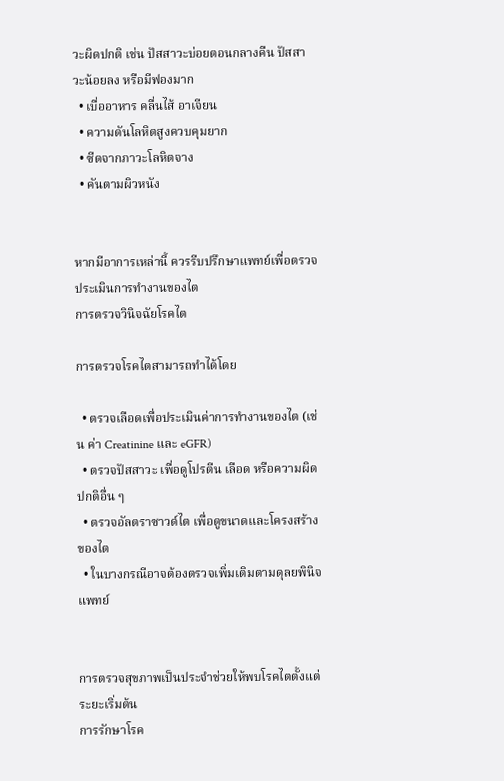วะผิดปกติ เช่น ปัสสาวะบ่อยตอนกลางคืน ปัสสาวะน้อยลง หรือมีฟองมาก
  • เบื่ออาหาร คลื่นไส้ อาเจียน
  • ความดันโลหิตสูงควบคุมยาก
  • ซีดจากภาวะโลหิตจาง
  • คันตามผิวหนัง


หากมีอาการเหล่านี้ ควรรีบปรึกษาแพทย์เพื่อตรวจประเมินการทำงานของไต
การตรวจวินิจฉัยโรคไต

การตรวจโรคไตสามารถทำได้โดย

  • ตรวจเลือดเพื่อประเมินค่าการทำงานของไต (เช่น ค่า Creatinine และ eGFR)
  • ตรวจปัสสาวะ เพื่อดูโปรตีน เลือด หรือความผิดปกติอื่น ๆ
  • ตรวจอัลตราซาวด์ไต เพื่อดูขนาดและโครงสร้างของไต
  • ในบางกรณีอาจต้องตรวจเพิ่มเติมตามดุลยพินิจแพทย์


การตรวจสุขภาพเป็นประจำช่วยให้พบโรคไตตั้งแต่ระยะเริ่มต้น
การรักษาโรค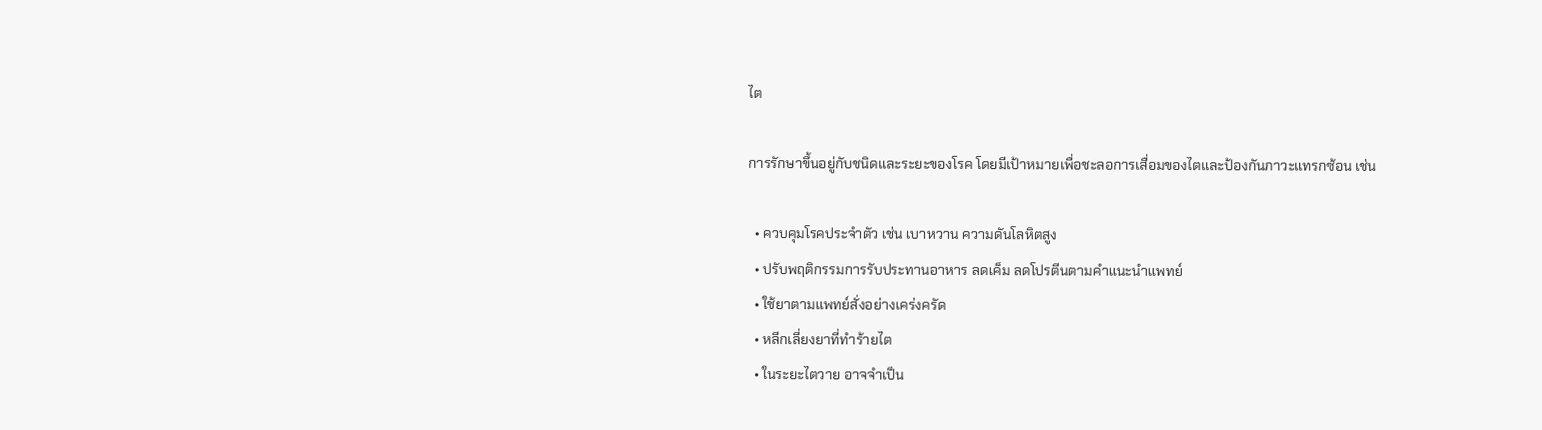ไต

การรักษาขึ้นอยู่กับชนิดและระยะของโรค โดยมีเป้าหมายเพื่อชะลอการเสื่อมของไตและป้องกันภาวะแทรกซ้อน เช่น

  • ควบคุมโรคประจำตัว เช่น เบาหวาน ความดันโลหิตสูง
  • ปรับพฤติกรรมการรับประทานอาหาร ลดเค็ม ลดโปรตีนตามคำแนะนำแพทย์
  • ใช้ยาตามแพทย์สั่งอย่างเคร่งครัด
  • หลีกเลี่ยงยาที่ทำร้ายไต
  • ในระยะไตวาย อาจจำเป็น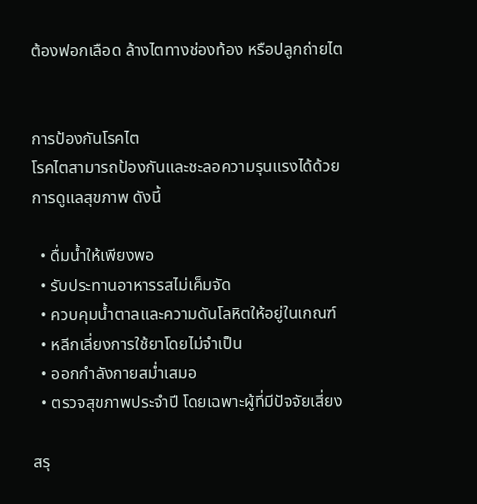ต้องฟอกเลือด ล้างไตทางช่องท้อง หรือปลูกถ่ายไต


การป้องกันโรคไต
โรคไตสามารถป้องกันและชะลอความรุนแรงได้ด้วยการดูแลสุขภาพ ดังนี้

  • ดื่มน้ำให้เพียงพอ
  • รับประทานอาหารรสไม่เค็มจัด
  • ควบคุมน้ำตาลและความดันโลหิตให้อยู่ในเกณฑ์
  • หลีกเลี่ยงการใช้ยาโดยไม่จำเป็น
  • ออกกำลังกายสม่ำเสมอ
  • ตรวจสุขภาพประจำปี โดยเฉพาะผู้ที่มีปัจจัยเสี่ยง

สรุ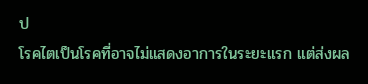ป
โรคไตเป็นโรคที่อาจไม่แสดงอาการในระยะแรก แต่ส่งผล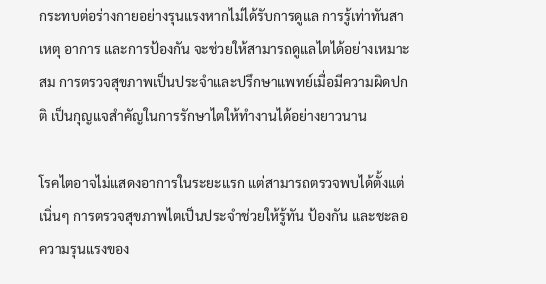กระทบต่อร่างกายอย่างรุนแรงหากไม่ได้รับการดูแล การรู้เท่าทันสาเหตุ อาการ และการป้องกัน จะช่วยให้สามารถดูแลไตได้อย่างเหมาะสม การตรวจสุขภาพเป็นประจำและปรึกษาแพทย์เมื่อมีความผิดปกติ เป็นกุญแจสำคัญในการรักษาไตให้ทำงานได้อย่างยาวนาน

โรคไตอาจไม่แสดงอาการในระยะแรก แต่สามารถตรวจพบได้ตั้งแต่เนิ่นๆ การตรวจสุขภาพไตเป็นประจำช่วยให้รู้ทัน ป้องกัน และชะลอความรุนแรงของ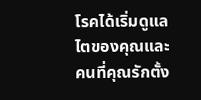โรคได้เริ่มดูแลไตของคุณและคนที่คุณรักตั้ง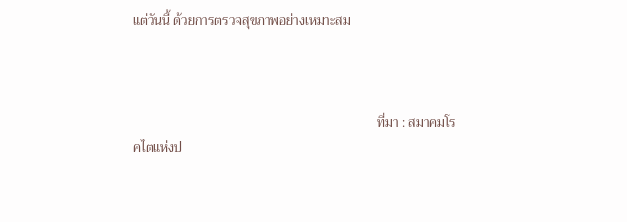แต่วันนี้ ด้วยการตรวจสุขภาพอย่างเหมาะสม



                                                                        ที่มา : สมาคมโรคไตแห่งป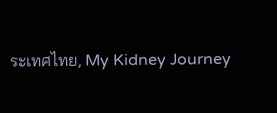ระเทศไทย, My Kidney Journey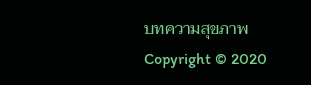บทความสุขภาพ
Copyright © 2020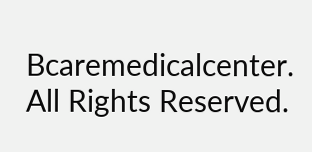Bcaremedicalcenter. All Rights Reserved.